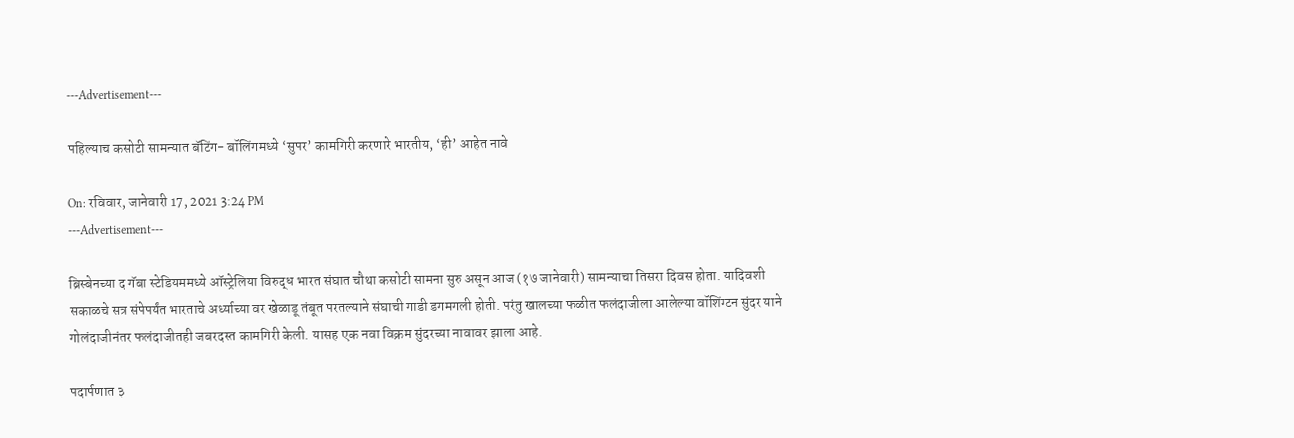---Advertisement---

पहिल्याच कसोटी सामन्यात बॅटिंग- बॉलिंगमध्ये ‘सुपर’ कामगिरी करणारे भारतीय, ‘ही’ आहेत नावे

On: रविवार, जानेवारी 17, 2021 3:24 PM
---Advertisement---

ब्रिस्बेनच्या द गॅबा स्टेडियममध्ये ऑस्ट्रेलिया विरुद्ध भारत संघात चौथा कसोटी सामना सुरु असून आज (१७ जानेवारी) सामन्याचा तिसरा दिवस होता. यादिवशी सकाळचे सत्र संपेपर्यंत भारताचे अर्ध्याच्या वर खेळाडू तंबूत परतल्याने संघाची गाडी डगमगली होती. परंतु खालच्या फळीत फलंदाजीला आलेल्या वॉशिंग्टन सुंदर याने गोलंदाजीनंतर फलंदाजीतही जबरदस्त कामगिरी केली. यासह एक नवा विक्रम सुंदरच्या नावावर झाला आहे.

पदार्पणात ३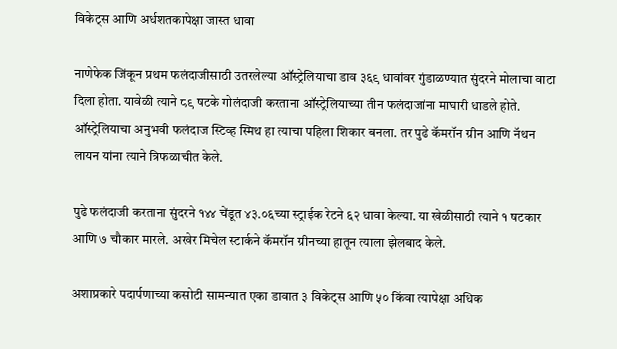विकेट्स आणि अर्धशतकापेक्षा जास्त धावा

नाणेफेक जिंकून प्रथम फलंदाजीसाठी उतरलेल्या ऑस्ट्रेलियाचा डाव ३६९ धावांवर गुंडाळण्यात सुंदरने मोलाचा वाटा दिला होता. यावेळी त्याने ८९ षटके गोलंदाजी करताना ऑस्ट्रेलियाच्या तीन फलंदाजांना माघारी धाडले होते. ऑस्ट्रेलियाचा अनुभवी फलंदाज स्टिव्ह स्मिथ हा त्याचा पहिला शिकार बनला. तर पुढे कॅमरॉन ग्रीन आणि नॅथन लायन यांना त्याने त्रिफळाचीत केले.

पुढे फलंदाजी करताना सुंदरने १४४ चेंडूत ४३.०६च्या स्ट्राईक रेटने ६२ धावा केल्या. या खेळीसाठी त्याने १ षटकार आणि ७ चौकार मारले. अखेर मिचेल स्टार्कने कॅमरॉन ग्रीनच्या हातून त्याला झेलबाद केले.

अशाप्रकारे पदार्पणाच्या कसोटी सामन्यात एका डावात ३ विकेट्स आणि ५० किंवा त्यापेक्षा अधिक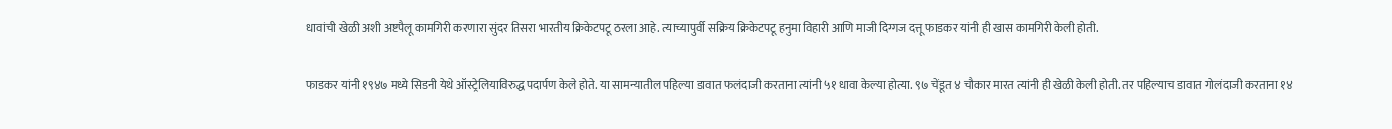धावांची खेळी अशी अष्टपैलू कामगिरी करणारा सुंदर तिसरा भारतीय क्रिकेटपटू ठरला आहे. त्याच्यापुर्वी सक्रिय क्रिकेटपटू हनुमा विहारी आणि माजी दिग्गज दत्तू फाडकर यांनी ही खास कामगिरी केली होती.

फाडकर यांनी १९४७ मध्ये सिडनी येथे ऑस्ट्रेलियाविरुद्ध पदार्पण केले होते. या सामन्यातील पहिल्या डावात फलंदाजी करताना त्यांनी ५१ धावा केल्या होत्या. ९७ चेंडूत ४ चौकार मारत त्यांनी ही खेळी केली होती. तर पहिल्याच डावात गोलंदाजी करताना १४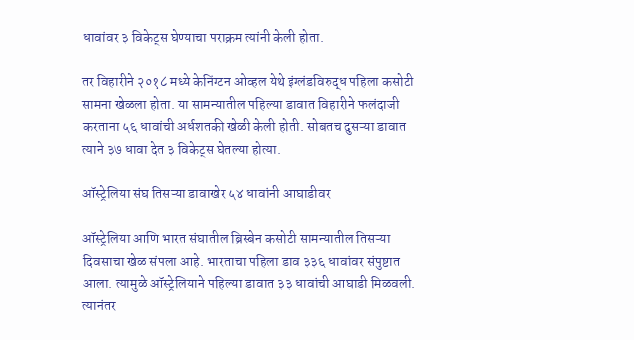धावांवर ३ विकेट्स घेण्याचा पराक्रम त्यांनी केली होता.

तर विहारीने २०१८ मध्ये केनिंग्टन ओव्हल येथे इंग्लंडविरुद्ध पहिला कसोटी सामना खेळला होता. या सामन्यातील पहिल्या डावात विहारीने फलंदाजी करताना ५६ धावांची अर्धशतकी खेळी केली होती. सोबतच दुसऱ्या डावात त्याने ३७ धावा देत ३ विकेट्स घेतल्या होत्या.

ऑस्ट्रेलिया संघ तिसऱ्या डावाखेर ५४ धावांनी आघाडीवर

ऑस्ट्रेलिया आणि भारत संघातील ब्रिस्बेन कसोटी सामन्यातील तिसऱ्या दिवसाचा खेळ संपला आहे. भारताचा पहिला डाव ३३६ धावांवर संपुष्टात आला. त्यामुळे ऑस्ट्रेलियाने पहिल्या डावात ३३ धावांची आघाडी मिळवली. त्यानंतर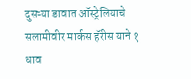दुसऱ्या डावात ऑस्ट्रेलियाचे सलामीवीर मार्कस हॅरीस याने १ धाव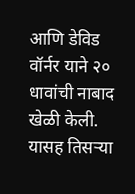आणि डेविड वॉर्नर याने २० धावांची नाबाद खेळी केली. यासह तिसऱ्या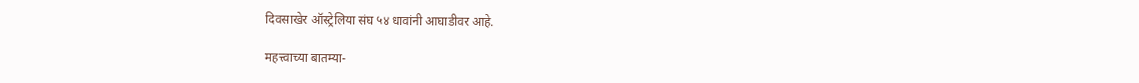दिवसाखेर ऑस्ट्रेलिया संघ ५४ धावांनी आघाडीवर आहे.

महत्त्वाच्या बातम्या-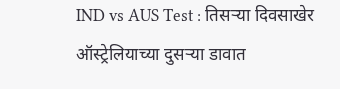IND vs AUS Test : तिसऱ्या दिवसाखेर ऑस्ट्रेलियाच्या दुसऱ्या डावात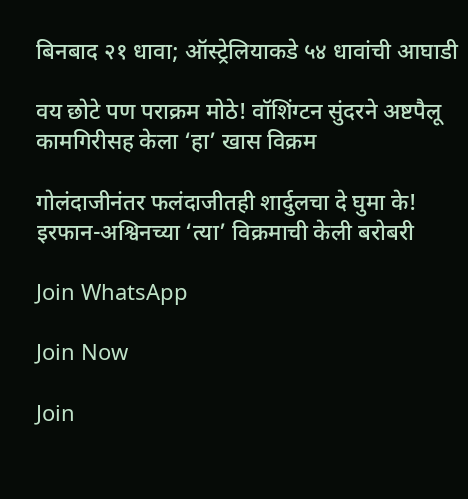बिनबाद २१ धावा; ऑस्ट्रेलियाकडे ५४ धावांची आघाडी

वय छोटे पण पराक्रम मोठे! वॉशिंग्टन सुंदरने अष्टपैलू कामगिरीसह केला ‘हा’ खास विक्रम

गोलंदाजीनंतर फलंदाजीतही शार्दुलचा दे घुमा के! इरफान-अश्विनच्या ‘त्या’ विक्रमाची केली बरोबरी

Join WhatsApp

Join Now

Join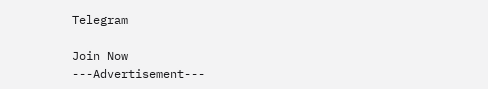Telegram

Join Now
---Advertisement---